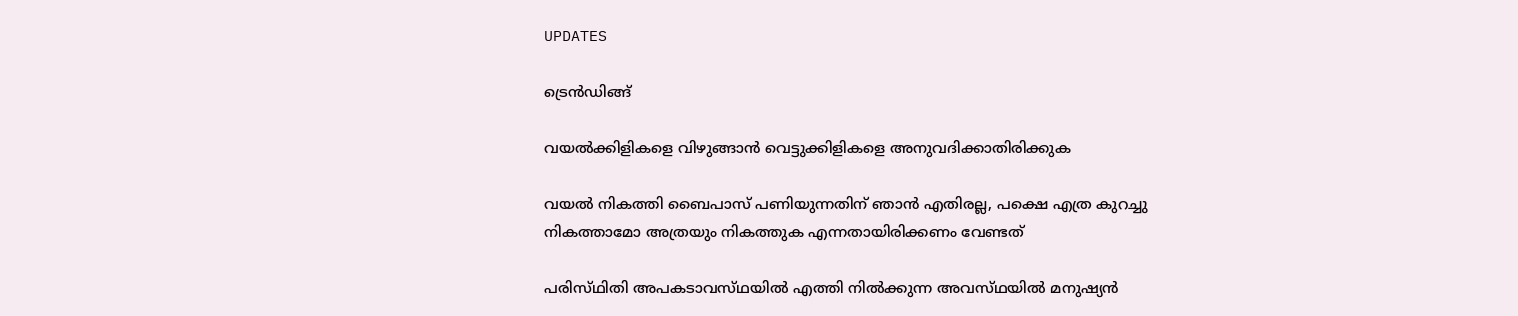UPDATES

ട്രെന്‍ഡിങ്ങ്

വയൽക്കിളികളെ വിഴുങ്ങാൻ വെട്ടുക്കിളികളെ അനുവദിക്കാതിരിക്കുക

വയൽ നികത്തി ബൈപാസ് പണിയുന്നതിന് ഞാൻ എതിരല്ല, പക്ഷെ എത്ര കുറച്ചു നികത്താമോ അത്രയും നികത്തുക എന്നതായിരിക്കണം വേണ്ടത്

പരിസ്‌ഥിതി അപകടാവസ്‌ഥയിൽ എത്തി നിൽക്കുന്ന അവസ്‌ഥയിൽ മനുഷ്യൻ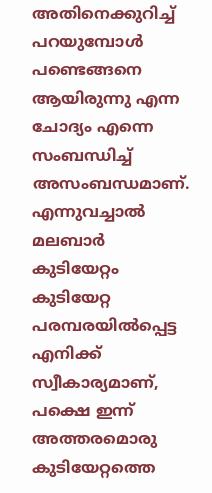അതിനെക്കുറിച്ച് പറയുമ്പോൾ പണ്ടെങ്ങനെ ആയിരുന്നു എന്ന ചോദ്യം എന്നെ സംബന്ധിച്ച് അസംബന്ധമാണ്. എന്നുവച്ചാൽ മലബാർ കുടിയേറ്റം കുടിയേറ്റ പരമ്പരയിൽപ്പെട്ട എനിക്ക് സ്വീകാര്യമാണ്, പക്ഷെ ഇന്ന് അത്തരമൊരു കുടിയേറ്റത്തെ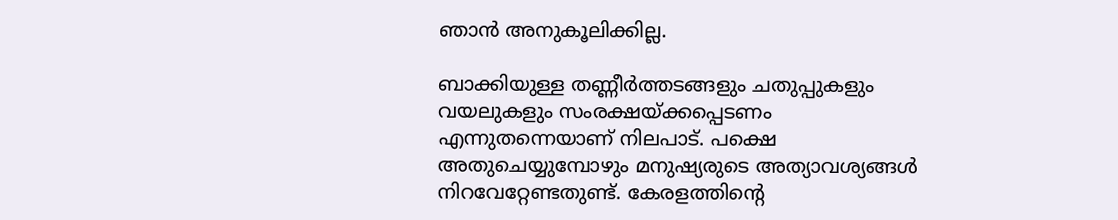ഞാൻ അനുകൂലിക്കില്ല.

ബാക്കിയുള്ള തണ്ണീർത്തടങ്ങളും ചതുപ്പുകളും വയലുകളും സംരക്ഷയ്ക്കപ്പെടണം എന്നുതന്നെയാണ് നിലപാട്. പക്ഷെ അതുചെയ്യുമ്പോഴും മനുഷ്യരുടെ അത്യാവശ്യങ്ങൾ നിറവേറ്റേണ്ടതുണ്ട്. കേരളത്തിന്റെ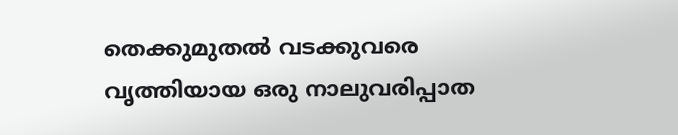തെക്കുമുതൽ വടക്കുവരെ വൃത്തിയായ ഒരു നാലുവരിപ്പാത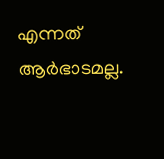എന്നത് ആർഭാടമല്ല.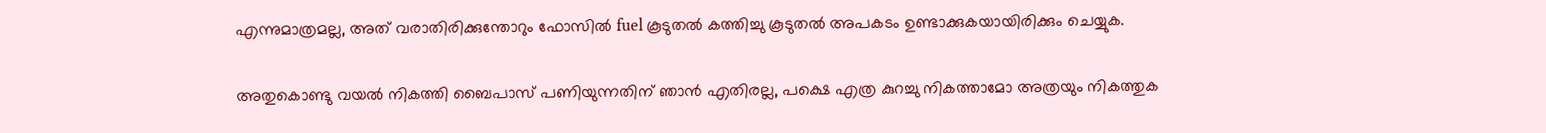എന്നുമാത്രമല്ല, അത് വരാതിരിക്കുന്തോറും ഫോസിൽ fuel കൂടുതൽ കത്തിച്ചു കൂടുതൽ അപകടം ഉണ്ടാക്കുകയായിരിക്കും ചെയ്യുക.

അതുകൊണ്ടു വയൽ നികത്തി ബൈപാസ് പണിയുന്നതിന് ഞാൻ എതിരല്ല, പക്ഷെ എത്ര കുറച്ചു നികത്താമോ അത്രയും നികത്തുക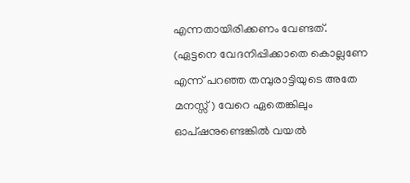എന്നതായിരിക്കണം വേണ്ടത്. (ഏട്ടനെ വേദനിപ്പിക്കാതെ കൊല്ലണേ എന്ന് പറഞ്ഞ തമ്പുരാട്ടിയുടെ അതേ മനസ്സ്) വേറെ ഏതെങ്കിലും ഓപ്‌ഷനുണ്ടെങ്കിൽ വയൽ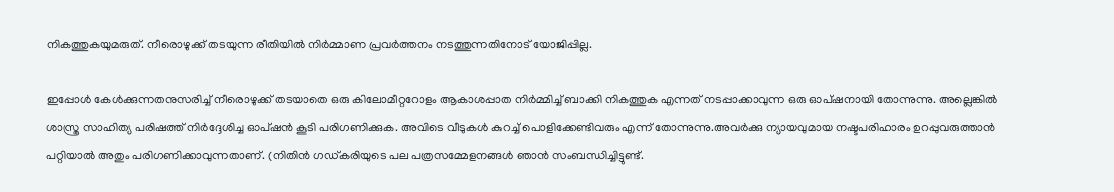നികത്തുകയുമരുത്. നീരൊഴുക്ക് തടയുന്ന രീതിയിൽ നിർമ്മാണ പ്രവർത്തനം നടത്തുന്നതിനോട് യോജിപ്പില്ല.

ഇപ്പോൾ കേൾക്കുന്നതനുസരിച്ച് നീരൊഴുക്ക് തടയാതെ ഒരു കിലോമീറ്ററോളം ആകാശപ്പാത നിർമ്മിച്ച് ബാക്കി നികത്തുക എന്നത് നടപ്പാക്കാവുന്ന ഒരു ഓപ്‌ഷനായി തോന്നുന്നു. അല്ലെങ്കിൽ ശാസ്ത്ര സാഹിത്യ പരിഷത്ത് നിർദ്ദേശിച്ച ഓപ്‌ഷൻ കൂടി പരിഗണിക്കുക. അവിടെ വീടുകൾ കുറച്ച് പൊളിക്കേണ്ടിവരും എന്ന് തോന്നുന്നു.അവർക്കു ന്യായവുമായ നഷ്ടപരിഹാരം ഉറപ്പുവരുത്താൻ പറ്റിയാൽ അതും പരിഗണിക്കാവുന്നതാണ്. (നിതിൻ ഗഡ്കരിയുടെ പല പത്രസമ്മേളനങ്ങൾ ഞാൻ സംബന്ധിച്ചിട്ടുണ്ട്.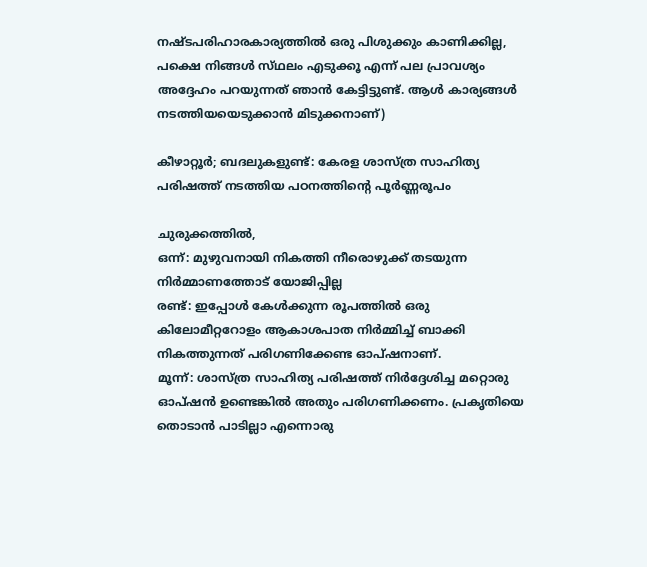നഷ്ടപരിഹാരകാര്യത്തിൽ ഒരു പിശുക്കും കാണിക്കില്ല, പക്ഷെ നിങ്ങൾ സ്‌ഥലം എടുക്കൂ എന്ന് പല പ്രാവശ്യം അദ്ദേഹം പറയുന്നത് ഞാൻ കേട്ടിട്ടുണ്ട്. ആൾ കാര്യങ്ങൾ നടത്തിയയെടുക്കാൻ മിടുക്കനാണ്)

കീഴാറ്റൂര്‍; ബദലുകളുണ്ട്: കേരള ശാസ്ത്ര സാഹിത്യ പരിഷത്ത് നടത്തിയ പഠനത്തിന്റെ പൂര്‍ണ്ണരൂപം

ചുരുക്കത്തിൽ,
ഒന്ന്: മുഴുവനായി നികത്തി നീരൊഴുക്ക് തടയുന്ന നിർമ്മാണത്തോട് യോജിപ്പില്ല
രണ്ട്: ഇപ്പോൾ കേൾക്കുന്ന രൂപത്തിൽ ഒരു കിലോമീറ്ററോളം ആകാശപാത നിർമ്മിച്ച് ബാക്കി നികത്തുന്നത് പരിഗണിക്കേണ്ട ഓപ്‌ഷനാണ്.
മൂന്ന്: ശാസ്ത്ര സാഹിത്യ പരിഷത്ത് നിർദ്ദേശിച്ച മറ്റൊരു ഓപ്‌ഷൻ ഉണ്ടെങ്കിൽ അതും പരിഗണിക്കണം. പ്രകൃതിയെ തൊടാൻ പാടില്ലാ എന്നൊരു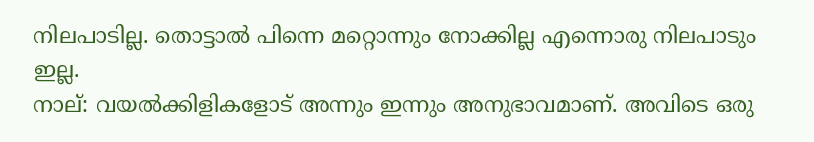നിലപാടില്ല. തൊട്ടാൽ പിന്നെ മറ്റൊന്നും നോക്കില്ല എന്നൊരു നിലപാടും ഇല്ല.
നാല്: വയൽക്കിളികളോട് അന്നും ഇന്നും അനുഭാവമാണ്. അവിടെ ഒരു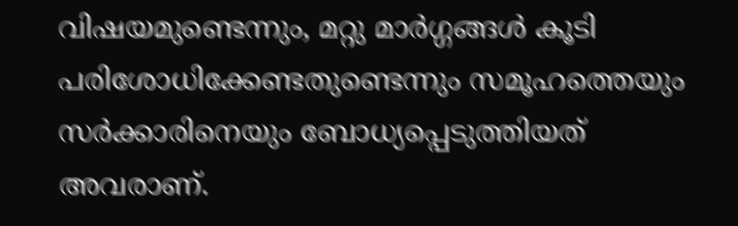വിഷയമുണ്ടെന്നും, മറ്റു മാർഗ്ഗങ്ങൾ കൂടി പരിശോധിക്കേണ്ടതുണ്ടെന്നും സമൂഹത്തെയും സർക്കാരിനെയും ബോധ്യപ്പെടുത്തിയത് അവരാണ്.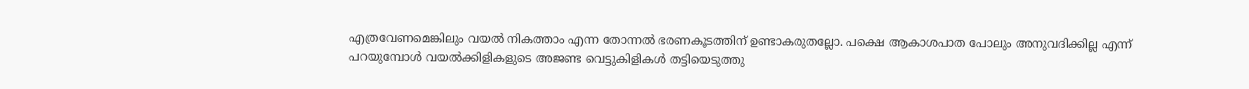എത്രവേണമെങ്കിലും വയൽ നികത്താം എന്ന തോന്നൽ ഭരണകൂടത്തിന് ഉണ്ടാകരുതല്ലോ. പക്ഷെ ആകാശപാത പോലും അനുവദിക്കില്ല എന്ന് പറയുമ്പോൾ വയൽക്കിളികളുടെ അജണ്ട വെട്ടുകിളികൾ തട്ടിയെടുത്തു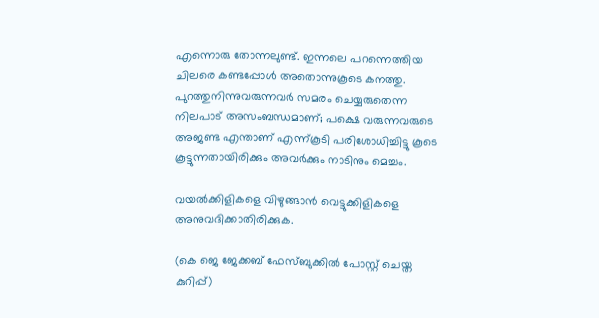എന്നൊരു തോന്നലുണ്ട്. ഇന്നലെ പറന്നെത്തിയ ചിലരെ കണ്ടപ്പോൾ അതൊന്നുകൂടെ കനത്തു. പുറത്തുനിന്നുവരുന്നവർ സമരം ചെയ്യരുതെന്ന നിലപാട് അസംബന്ധമാണ്; പക്ഷെ വരുന്നവരുടെ അജണ്ട എന്താണ് എന്ന്കൂടി പരിശോധിച്ചിട്ടു കൂടെ കൂട്ടുന്നതായിരിക്കും അവർക്കും നാടിനും മെച്ചം.

വയൽക്കിളികളെ വിഴുങ്ങാൻ വെട്ടുക്കിളികളെ അനുവദിക്കാതിരിക്കുക.

(കെ ജെ ജേക്കബ് ഫേസ്ബുക്കില്‍ പോസ്റ്റ് ചെയ്ത കുറിപ്പ്)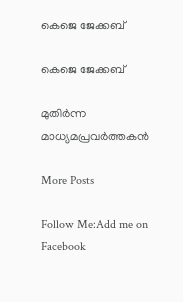കെജെ ജേക്കബ്

കെജെ ജേക്കബ്

മുതിര്‍ന്ന മാധ്യമപ്രവര്‍ത്തകന്‍

More Posts

Follow Me:Add me on Facebook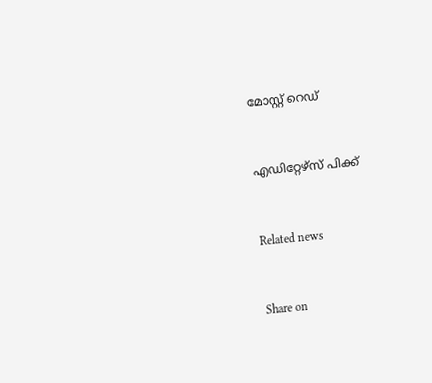മോസ്റ്റ് റെഡ്


എഡിറ്റേഴ്സ് പിക്ക്


Related news


Share on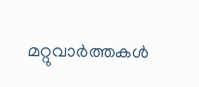മറ്റുവാര്‍ത്തകള്‍